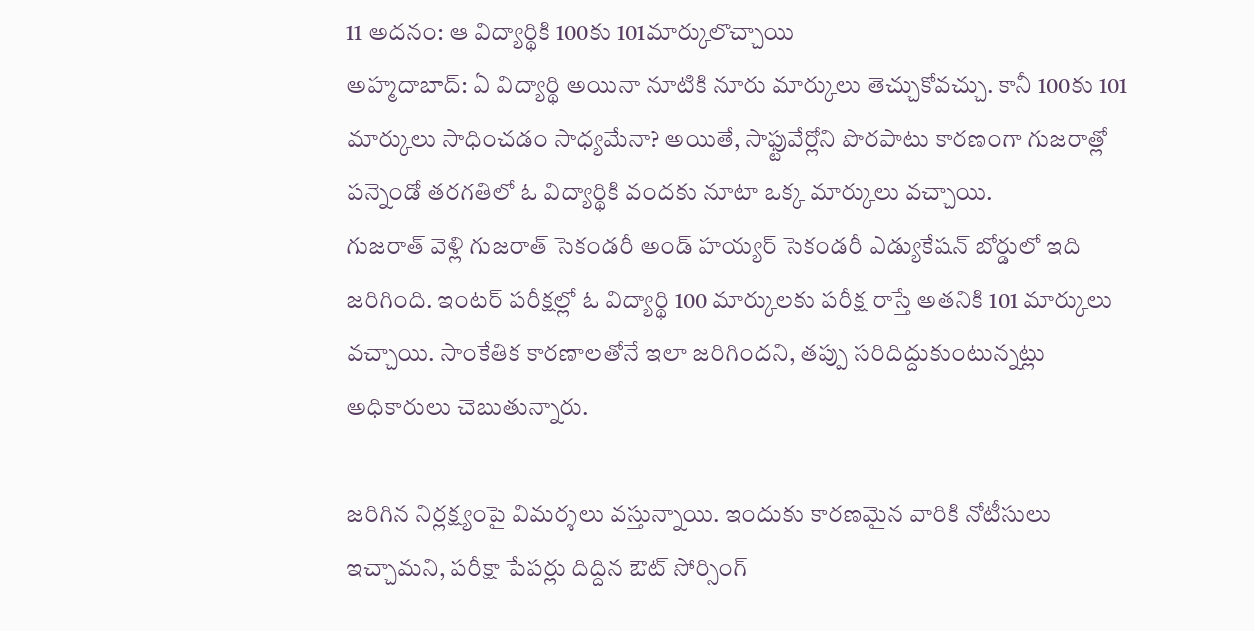11 అదనం: ఆ విద్యార్థికి 100కు 101మార్కులొచ్చాయి
అహ్మదాబాద్: ఏ విద్యార్థి అయినా నూటికి నూరు మార్కులు తెచ్చుకోవచ్చు. కానీ 100కు 101 మార్కులు సాధించడం సాధ్యమేనా? అయితే, సాఫ్టువేర్లోని పొరపాటు కారణంగా గుజరాత్లో పన్నెండో తరగతిలో ఓ విద్యార్థికి వందకు నూటా ఒక్క మార్కులు వచ్చాయి.
గుజరాత్ వెళ్లి గుజరాత్ సెకండరీ అండ్ హయ్యర్ సెకండరీ ఎడ్యుకేషన్ బోర్డులో ఇది జరిగింది. ఇంటర్ పరీక్షల్లో ఓ విద్యార్థి 100 మార్కులకు పరీక్ష రాస్తే అతనికి 101 మార్కులు వచ్చాయి. సాంకేతిక కారణాలతోనే ఇలా జరిగిందని, తప్పు సరిదిద్దుకుంటున్నట్లు అధికారులు చెబుతున్నారు.

జరిగిన నిర్లక్ష్యంపై విమర్శలు వస్తున్నాయి. ఇందుకు కారణమైన వారికి నోటీసులు ఇచ్చామని, పరీక్షా పేపర్లు దిద్దిన ఔట్ సోర్సింగ్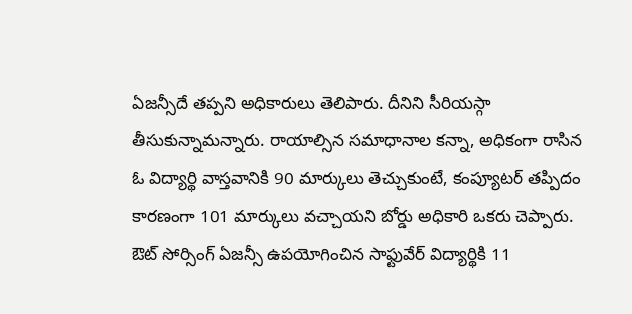ఏజన్సీదే తప్పని అధికారులు తెలిపారు. దీనిని సీరియస్గా తీసుకున్నామన్నారు. రాయాల్సిన సమాధానాల కన్నా, అధికంగా రాసిన ఓ విద్యార్థి వాస్తవానికి 90 మార్కులు తెచ్చుకుంటే, కంప్యూటర్ తప్పిదం కారణంగా 101 మార్కులు వచ్చాయని బోర్డు అధికారి ఒకరు చెప్పారు.
ఔట్ సోర్సింగ్ ఏజన్సీ ఉపయోగించిన సాఫ్టువేర్ విద్యార్థికి 11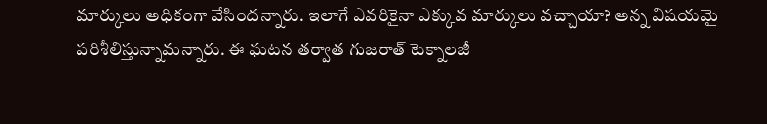మార్కులు అధికంగా వేసిందన్నారు. ఇలాగే ఎవరికైనా ఎక్కువ మార్కులు వచ్చాయా? అన్న విషయమై పరిశీలిస్తున్నామన్నారు. ఈ ఘటన తర్వాత గుజరాత్ టెక్నాలజీ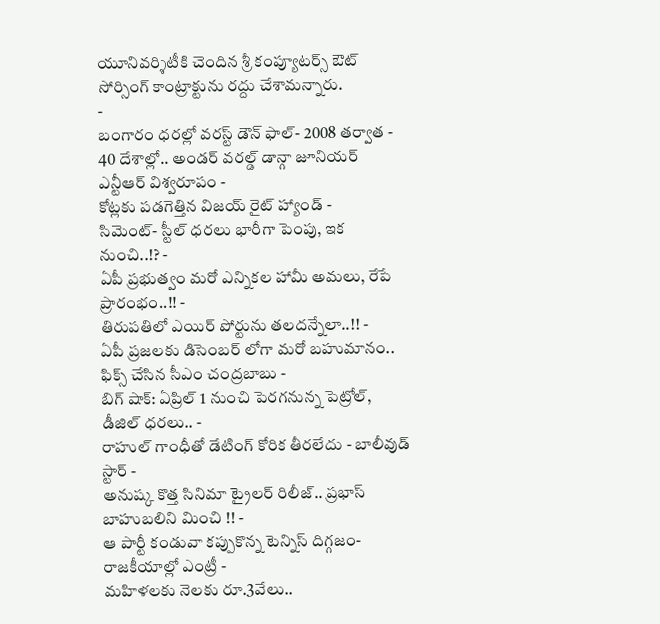యూనివర్శిటీకి చెందిన శ్రీ కంప్యూటర్స్ ఔట్ సోర్సింగ్ కాంట్రాక్టును రద్దు చేశామన్నారు.
-
బంగారం ధరల్లో వరస్ట్ డౌన్ ఫాల్- 2008 తర్వాత -
40 దేశాల్లో.. అండర్ వరల్డ్ డాన్గా జూనియర్ ఎన్టీఆర్ విశ్వరూపం -
కోట్లకు పడగెత్తిన విజయ్ రైట్ హ్యాండ్ -
సిమెంట్- స్టీల్ ధరలు భారీగా పెంపు, ఇక నుంచి..!? -
ఏపీ ప్రభుత్వం మరో ఎన్నికల హామీ అమలు, రేపే ప్రారంభం..!! -
తిరుపతిలో ఎయిర్ పోర్టును తలదన్నేలా..!! -
ఏపీ ప్రజలకు డిసెంబర్ లోగా మరో బహుమానం.. ఫిక్స్ చేసిన సీఎం చంద్రబాబు -
బిగ్ షాక్: ఏప్రిల్ 1 నుంచి పెరగనున్న పెట్రోల్, డీజిల్ ధరలు.. -
రాహుల్ గాంధీతో డేటింగ్ కోరిక తీరలేదు - బాలీవుడ్ స్టార్ -
అనుష్క కొత్త సినిమా ట్రైలర్ రిలీజ్.. ప్రభాస్ బాహుబలిని మించి !! -
ఆ పార్టీ కండువా కప్పుకొన్న టెన్నిస్ దిగ్గజం- రాజకీయాల్లో ఎంట్రీ -
మహిళలకు నెలకు రూ.3వేలు..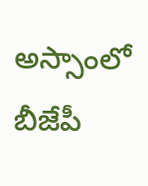అస్సాంలో బీజేపీ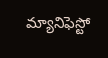మ్యానిఫెస్టో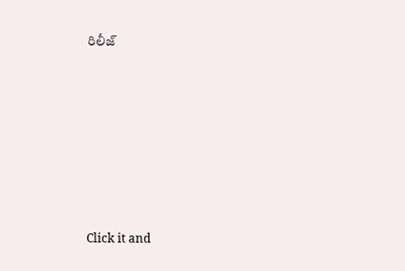రిలీజ్












Click it and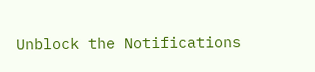Unblock the Notifications